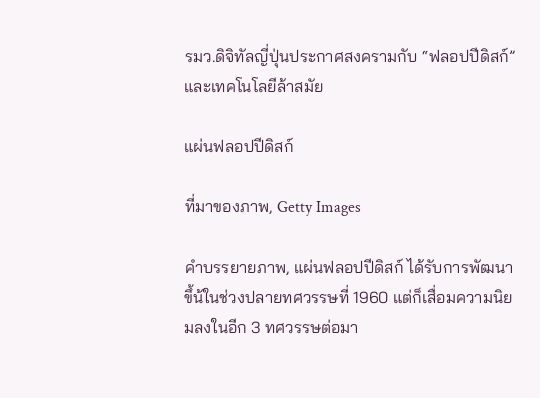รมว.ดิจิทัลญี่ปุ่นประกาศสงครามกับ “ฟลอปปีดิสก์” และเทคโนโลยีล้าสมัย

แผ่นฟลอปปีดิสก์

ที่มาของภาพ, Getty Images

คำบรรยายภาพ, แผ่นฟลอปปีดิสก์ ได้รับการพัฒนาขึ้น้ในช่วงปลายทศวรรษที่ 1960 แต่ก็เสื่อมความนิยมลงในอีก 3 ทศวรรษต่อมา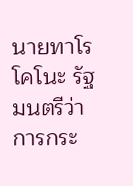นายทาโร โคโนะ รัฐมนตรีว่าการกระ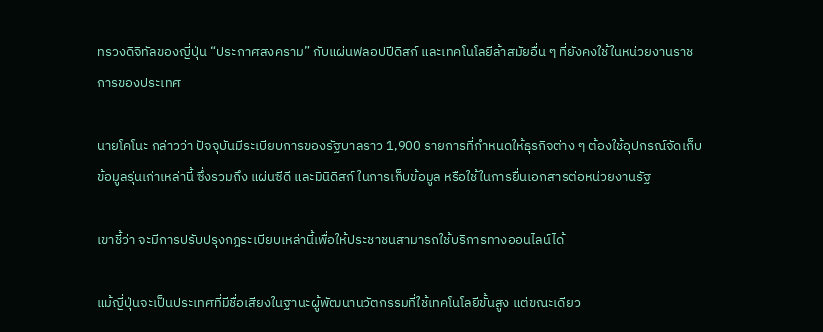ทรวงดิจิทัลของญี่ปุ่น “ประกาศสงคราม” กับแผ่นฟลอปปีดิสก์ และเทคโนโลยีล้าสมัยอื่น ๆ ที่ยังคงใช้ในหน่วยงานราชการของประเทศ

นายโคโนะ กล่าวว่า ปัจจุบันมีระเบียบการของรัฐบาลราว 1,900 รายการที่กำหนดให้ธุรกิจต่าง ๆ ต้องใช้อุปกรณ์จัดเก็บข้อมูลรุ่นเก่าเหล่านี้ ซึ่งรวมถึง แผ่นซีดี และมินิดิสก์ ในการเก็บข้อมูล หรือใช้ในการยื่นเอกสารต่อหน่วยงานรัฐ

เขาชี้ว่า จะมีการปรับปรุงกฎระเบียบเหล่านี้เพื่อให้ประชาชนสามารถใช้บริการทางออนไลน์ได้

แม้ญี่ปุ่นจะเป็นประเทศที่มีชื่อเสียงในฐานะผู้พัฒนานวัตกรรมที่ใช้เทคโนโลยีขั้นสูง แต่ขณะเดียว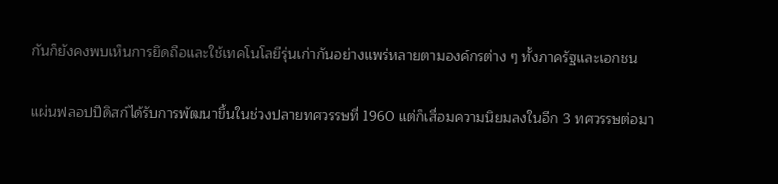กันก็ยังคงพบเห็นการยึดถือและใช้เทคโนโลยีรุ่นเก่ากันอย่างแพร่หลายตามองค์กรต่าง ๆ ทั้งภาครัฐและเอกชน

แผ่นฟลอปปีดิสก์ได้รับการพัฒนาขึ้นในช่วงปลายทศวรรษที่ 1960 แต่ก็เสื่อมความนิยมลงในอีก 3 ทศวรรษต่อมา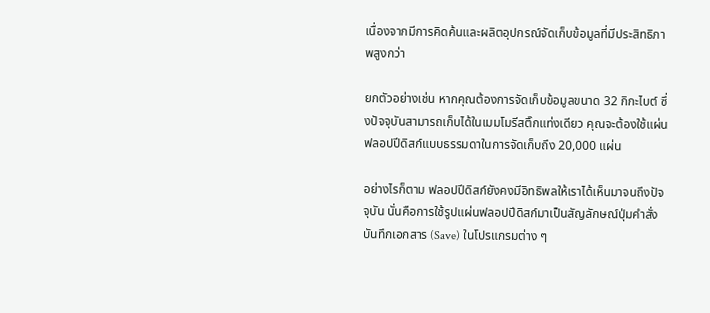เนื่องจากมีการคิดค้นและผลิตอุปกรณ์จัดเก็บข้อมูลที่มีประสิทธิภาพสูงกว่า

ยกตัวอย่างเช่น หากคุณต้องการจัดเก็บข้อมูลขนาด 32 กิกะไบต์ ซึ่งปัจจุบันสามารถเก็บได้ในเมมโมรีสติ๊กแท่งเดียว คุณจะต้องใช้แผ่นฟลอปปีดิสก์แบบธรรมดาในการจัดเก็บถึง 20,000 แผ่น

อย่างไรก็ตาม ฟลอปปีดิสก์ยังคงมีอิทธิพลให้เราได้เห็นมาจนถึงปัจจุบัน นั่นคือการใช้รูปแผ่นฟลอปปีดิสก์มาเป็นสัญลักษณ์ปุ่มคำสั่งบันทึกเอกสาร (Save) ในโปรแกรมต่าง ๆ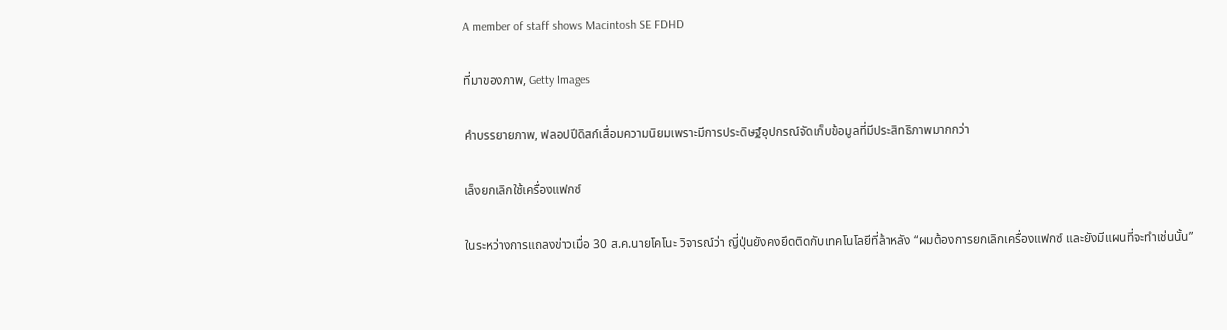A member of staff shows Macintosh SE FDHD

ที่มาของภาพ, Getty Images

คำบรรยายภาพ, ฟลอปปีดิสก์เสื่อมความนิยมเพราะมีการประดิษฐ์อุปกรณ์จัดเก็บข้อมูลที่มีประสิทธิภาพมากกว่า

เล็งยกเลิกใช้เครื่องแฟกซ์

ในระหว่างการแถลงข่าวเมื่อ 30 ส.ค.นายโคโนะ วิจารณ์ว่า ญี่ปุ่นยังคงยึดติดกับเทคโนโลยีที่ล้าหลัง “ผมต้องการยกเลิกเครื่องแฟกซ์ และยังมีแผนที่จะทำเช่นนั้น”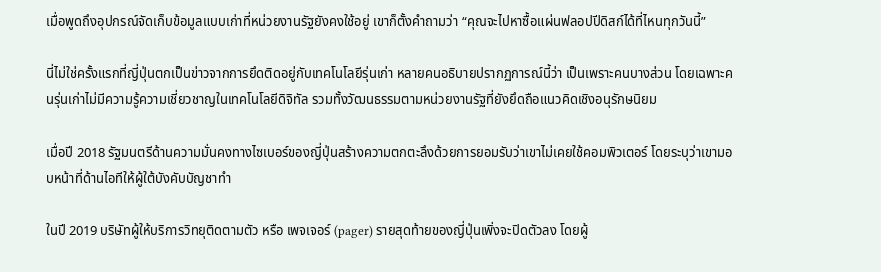เมื่อพูดถึงอุปกรณ์จัดเก็บข้อมูลแบบเก่าที่หน่วยงานรัฐยังคงใช้อยู่ เขาก็ตั้งคำถามว่า “คุณจะไปหาซื้อแผ่นฟลอปปีดิสก์ได้ที่ไหนทุกวันนี้”

นี่ไม่ใช่ครั้งแรกที่ญี่ปุ่นตกเป็นข่าวจากการยึดติดอยู่กับเทคโนโลยีรุ่นเก่า หลายคนอธิบายปรากฏการณ์นี้ว่า เป็นเพราะคนบางส่วน โดยเฉพาะคนรุ่นเก่าไม่มีความรู้ความเชี่ยวชาญในเทคโนโลยีดิจิทัล รวมทั้งวัฒนธรรมตามหน่วยงานรัฐที่ยังยึดถือแนวคิดเชิงอนุรักษนิยม

เมื่อปี 2018 รัฐมนตรีด้านความมั่นคงทางไซเบอร์ของญี่ปุ่นสร้างความตกตะลึงด้วยการยอมรับว่าเขาไม่เคยใช้คอมพิวเตอร์ โดยระบุว่าเขามอบหน้าที่ด้านไอทีให้ผู้ใต้บังคับบัญชาทำ

ในปี 2019 บริษัทผู้ให้บริการวิทยุติดตามตัว หรือ เพจเจอร์ (pager) รายสุดท้ายของญี่ปุ่นเพิ่งจะปิดตัวลง โดยผู้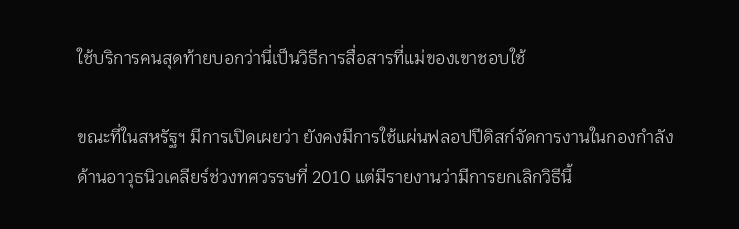ใช้บริการคนสุดท้ายบอกว่านี่เป็นวิธีการสื่อสารที่แม่ของเขาชอบใช้

ขณะที่ในสหรัฐฯ มีการเปิดเผยว่า ยังคงมีการใช้แผ่นฟลอปปีดิสก์จัดการงานในกองกำลังด้านอาวุธนิวเคลียร์ช่วงทศวรรษที่ 2010 แต่มีรายงานว่ามีการยกเลิกวิธีนี้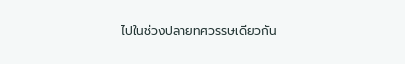ไปในช่วงปลายทศวรรษเดียวกัน